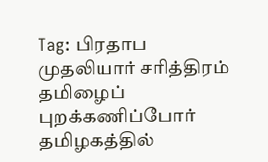Tag: பிரதாப முதலியார் சரித்திரம்
தமிழைப் புறக்கணிப்போர் தமிழகத்தில்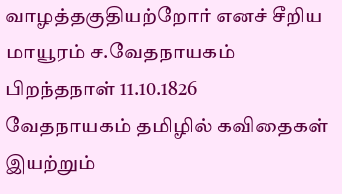வாழத்தகுதியற்றோர் எனச் சீறிய மாயூரம் ச.வேதநாயகம் பிறந்தநாள் 11.10.1826
வேதநாயகம் தமிழில் கவிதைகள் இயற்றும்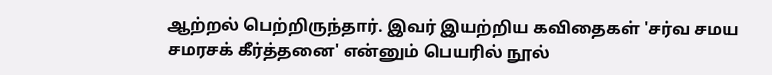ஆற்றல் பெற்றிருந்தார். இவர் இயற்றிய கவிதைகள் 'சர்வ சமய சமரசக் கீர்த்தனை' என்னும் பெயரில் நூல்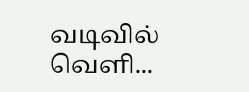வடிவில் வெளி...